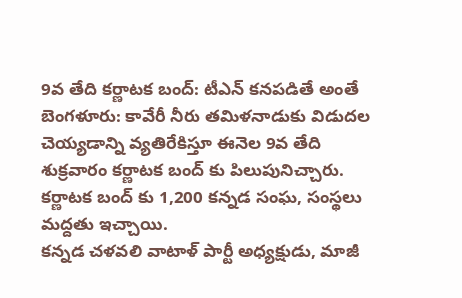9వ తేది కర్ణాటక బంద్: టీఎన్ కనపడితే అంతే
బెంగళూరు: కావేరీ నీరు తమిళనాడుకు విడుదల చెయ్యడాన్ని వ్యతిరేకిస్తూ ఈనెల 9వ తేది శుక్రవారం కర్ణాటక బంద్ కు పిలుపునిచ్చారు. కర్ణాటక బంద్ కు 1,200 కన్నడ సంఘ, సంస్థలు మద్దతు ఇచ్చాయి.
కన్నడ చళవలి వాటాళ్ పార్టీ అధ్యక్షుడు, మాజీ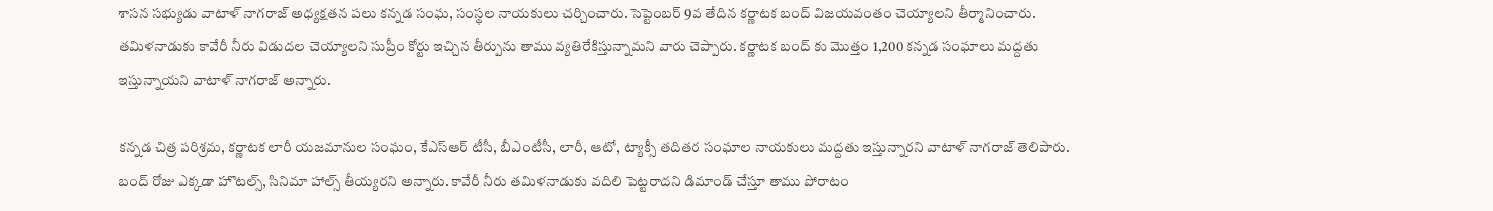శాసన సభ్యుడు వాటాళ్ నాగరాజ్ అధ్యక్షతన పలు కన్నడ సంఘ, సంస్థల నాయకులు చర్చించారు. సెప్టెంబర్ 9వ తేదిన కర్ణాటక బంద్ విజయవంతం చెయ్యాలని తీర్మానించారు.
తమిళనాడుకు కావేరీ నీరు విడుదల చెయ్యాలని సుప్రీం కోర్టు ఇచ్చిన తీర్పును తాము వ్యతిరేకిస్తున్నామని వారు చెప్పారు. కర్ణాటక బంద్ కు మొత్తం 1,200 కన్నడ సంఘాలు మద్దతు ఇస్తున్నాయని వాటాళ్ నాగరాజ్ అన్నారు.

కన్నడ చిత్ర పరిశ్రమ, కర్ణాటక లారీ యజమానుల సంఘం, కేఎస్ఆర్ టీసీ, బీఎంటీసీ, లారీ, ఆటో, ట్యాక్సీ తదితర సంఘాల నాయకులు మద్దతు ఇస్తున్నారని వాటాళ్ నాగరాజ్ తెలిపారు.
బంద్ రోజు ఎక్కడా హొటల్స్, సినిమా హాల్స్ తీయ్యరని అన్నారు. కావేరీ నీరు తమిళనాడుకు వదిలి పెట్టరాదని డిమాండ్ చేస్తూ తాము పోరాటం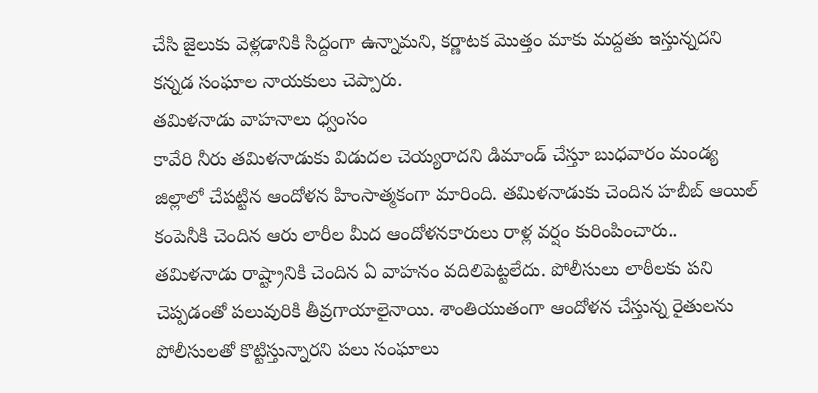చేసి జైలుకు వెళ్లడానికి సిద్దంగా ఉన్నామని, కర్ణాటక మొత్తం మాకు మద్దతు ఇస్తున్నదని కన్నడ సంఘాల నాయకులు చెప్పారు.
తమిళనాడు వాహనాలు ధ్వంసం
కావేరి నీరు తమిళనాడుకు విడుదల చెయ్యరాదని డిమాండ్ చేస్తూ బుధవారం మండ్య జిల్లాలో చేపట్టిన ఆందోళన హింసాత్మకంగా మారింది. తమిళనాడుకు చెందిన హబీబ్ ఆయిల్ కంపెనీకి చెందిన ఆరు లారీల మీద ఆందోళనకారులు రాళ్ల వర్షం కురింపించారు..
తమిళనాడు రాష్ట్రానికి చెందిన ఏ వాహనం వదిలిపెట్టలేదు. పోలీసులు లాఠీలకు పని చెప్పడంతో పలువురికి తీవ్రగాయాలైనాయి. శాంతియుతంగా ఆందోళన చేస్తున్న రైతులను పోలీసులతో కొట్టిస్తున్నారని పలు సంఘాలు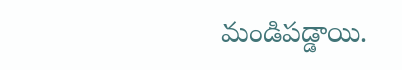మండిపడ్డాయి.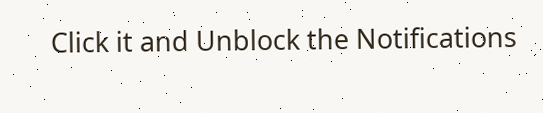Click it and Unblock the Notifications